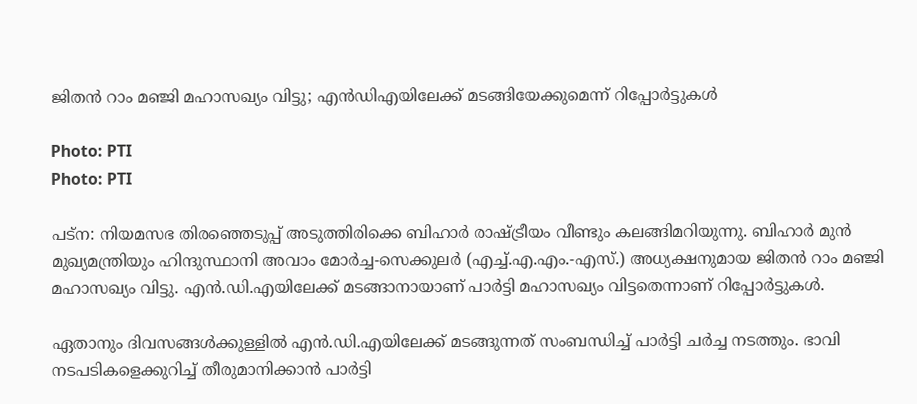ജിതന്‍ റാം മഞ്ജി മഹാസഖ്യം വിട്ടു; എന്‍ഡിഎയിലേക്ക് മടങ്ങിയേക്കുമെന്ന് റിപ്പോര്‍ട്ടുകള്‍

Photo: PTI
Photo: PTI

പട്ന: നിയമസഭ തിരഞ്ഞെടുപ്പ് അടുത്തിരിക്കെ ബിഹാര്‍ രാഷ്ട്രീയം വീണ്ടും കലങ്ങിമറിയുന്നു. ബിഹാര്‍ മുന്‍ മുഖ്യമന്ത്രിയും ഹിന്ദുസ്ഥാനി അവാം മോര്‍ച്ച-സെക്കുലര്‍ (എച്ച്.എ.എം.-എസ്.) അധ്യക്ഷനുമായ ജിതന്‍ റാം മഞ്ജി മഹാസഖ്യം വിട്ടു. എന്‍.ഡി.എയിലേക്ക് മടങ്ങാനായാണ് പാര്‍ട്ടി മഹാസഖ്യം വിട്ടതെന്നാണ് റിപ്പോര്‍ട്ടുകള്‍.

ഏതാനും ദിവസങ്ങള്‍ക്കുള്ളില്‍ എന്‍.ഡി.എയിലേക്ക് മടങ്ങുന്നത് സംബന്ധിച്ച് പാര്‍ട്ടി ചര്‍ച്ച നടത്തും. ഭാവി നടപടികളെക്കുറിച്ച് തീരുമാനിക്കാന്‍ പാര്‍ട്ടി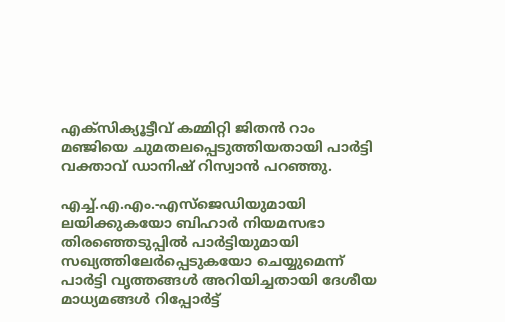എക്‌സിക്യൂട്ടീവ് കമ്മിറ്റി ജിതന്‍ റാം മഞ്ജിയെ ചുമതലപ്പെടുത്തിയതായി പാര്‍ട്ടി വക്താവ് ഡാനിഷ് റിസ്വാന്‍ പറഞ്ഞു.

എച്ച്.എ.എം.-എസ്ജെഡിയുമായി ലയിക്കുകയോ ബിഹാര്‍ നിയമസഭാ തിരഞ്ഞെടുപ്പില്‍ പാര്‍ട്ടിയുമായി സഖ്യത്തിലേര്‍പ്പെടുകയോ ചെയ്യുമെന്ന് പാര്‍ട്ടി വൃത്തങ്ങള്‍ അറിയിച്ചതായി ദേശീയ മാധ്യമങ്ങള്‍ റിപ്പോര്‍ട്ട്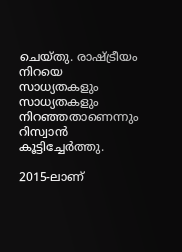ചെയ്തു. രാഷ്ട്രീയം നിറയെ സാധ്യതകളും സാധ്യതകളും നിറഞ്ഞതാണെന്നും റിസ്വാന്‍ കൂട്ടിച്ചേര്‍ത്തു.

2015-ലാണ്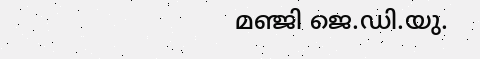മഞ്ജി ജെ.ഡി.യു.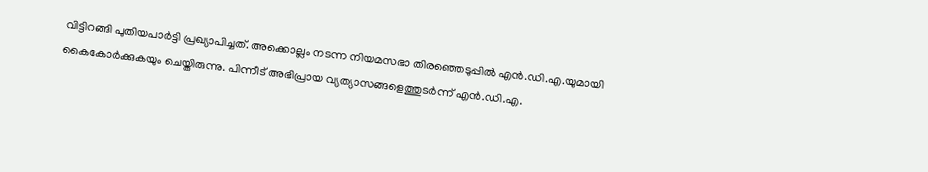വിട്ടിറങ്ങി പുതിയപാര്‍ട്ടി പ്രഖ്യാപിച്ചത്. അക്കൊല്ലം നടന്ന നിയമസഭാ തിരഞ്ഞെടുപ്പില്‍ എന്‍.ഡി.എ.യുമായി കൈകോര്‍ക്കുകയും ചെയ്തിരുന്നു. പിന്നീട് അഭിപ്രായ വ്യത്യാസങ്ങളെത്തുടര്‍ന്ന് എന്‍.ഡി.എ.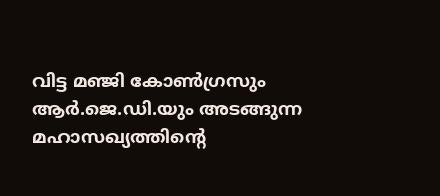വിട്ട മഞ്ജി കോണ്‍ഗ്രസും ആര്‍.ജെ.ഡി.യും അടങ്ങുന്ന മഹാസഖ്യത്തിന്റെ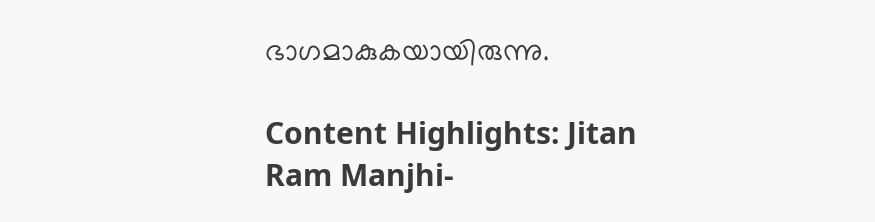ഭാഗമാകുകയായിരുന്നു.

Content Highlights: Jitan Ram Manjhi-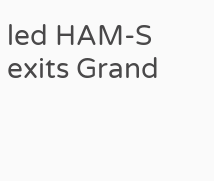led HAM-S exits Grand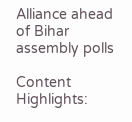Alliance ahead of Bihar assembly polls

Content Highlights: